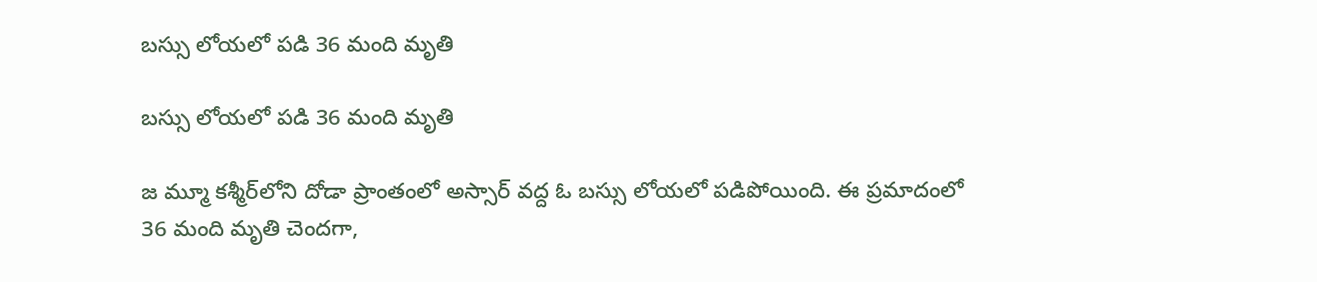బస్సు లోయలో పడి 36 మంది మృతి

బస్సు లోయలో పడి 36 మంది మృతి

జ మ్మూ కశ్మీర్‌లోని దోడా ప్రాంతంలో అస్సార్‌ వద్ద ఓ బస్సు లోయలో పడిపోయింది. ఈ ప్రమాదంలో 36 మంది మృతి చెందగా,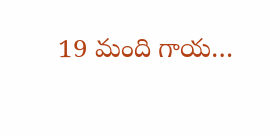19 మంది గాయ…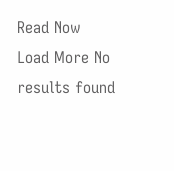Read Now
Load More No results found